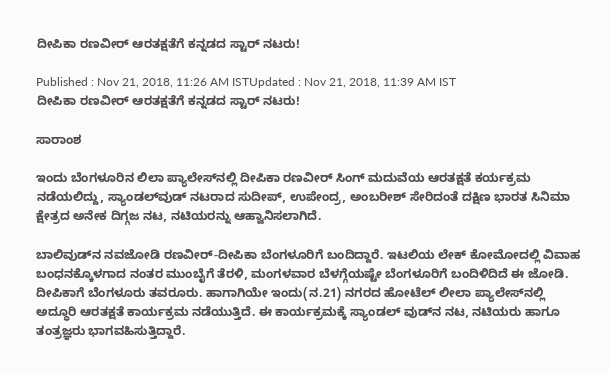ದೀಪಿಕಾ ರಣವೀರ್ ಆರತಕ್ಷತೆಗೆ ಕನ್ನಡದ ಸ್ಟಾರ್ ನಟರು!

Published : Nov 21, 2018, 11:26 AM ISTUpdated : Nov 21, 2018, 11:39 AM IST
ದೀಪಿಕಾ ರಣವೀರ್ ಆರತಕ್ಷತೆಗೆ ಕನ್ನಡದ ಸ್ಟಾರ್ ನಟರು!

ಸಾರಾಂಶ

ಇಂದು ಬೆಂಗಳೂರಿನ ಲಿಲಾ ಪ್ಯಾಲೇಸ್‌ನಲ್ಲಿ ದೀಪಿಕಾ ರಣವೀರ್ ಸಿಂಗ್ ಮದುವೆಯ ಆರತಕ್ಷತೆ ಕರ್ಯಕ್ರಮ ನಡೆಯಲಿದ್ದು, ಸ್ಯಾಂಡಲ್‌ವುಡ್ ನಟರಾದ ಸುದೀಪ್, ಉಪೇಂದ್ರ, ಅಂಬರೀಶ್ ಸೇರಿದಂತೆ ದಕ್ಷಿಣ ಭಾರತ ಸಿನಿಮಾ ಕ್ಷೇತ್ರದ ಅನೇಕ ದಿಗ್ಗಜ ನಟ, ನಟಿಯರನ್ನು ಆಹ್ವಾನಿಸಲಾಗಿದೆ.

ಬಾಲಿವುಡ್‌ನ ನವಜೋಡಿ ರಣವೀರ್-ದೀಪಿಕಾ ಬೆಂಗಳೂರಿಗೆ ಬಂದಿದ್ದಾರೆ. ಇಟಲಿಯ ಲೇಕ್ ಕೋಮೋದಲ್ಲಿ ವಿವಾಹ ಬಂಧನಕ್ಕೊಳಗಾದ ನಂತರ ಮುಂಬೈಗೆ ತೆರಳಿ, ಮಂಗಳವಾರ ಬೆಳಗ್ಗೆಯಷ್ಟೇ ಬೆಂಗಳೂರಿಗೆ ಬಂದಿಳಿದಿದೆ ಈ ಜೋಡಿ. ದೀಪಿಕಾಗೆ ಬೆಂಗಳೂರು ತವರೂರು. ಹಾಗಾಗಿಯೇ ಇಂದು(ನ.21) ನಗರದ ಹೋಟೆಲ್ ಲೀಲಾ ಪ್ಯಾಲೇಸ್‌ನಲ್ಲಿ ಅದ್ಧೂರಿ ಆರತಕ್ಷತೆ ಕಾರ್ಯಕ್ರಮ ನಡೆಯುತ್ತಿದೆ. ಈ ಕಾರ್ಯಕ್ರಮಕ್ಕೆ ಸ್ಯಾಂಡಲ್ ವುಡ್‌ನ ನಟ, ನಟಿಯರು ಹಾಗೂ ತಂತ್ರಜ್ಞರು ಭಾಗವಹಿಸುತ್ತಿದ್ದಾರೆ.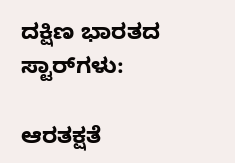ದಕ್ಷಿಣ ಭಾರತದ ಸ್ಟಾರ್‌ಗಳು:

ಆರತಕ್ಷತೆ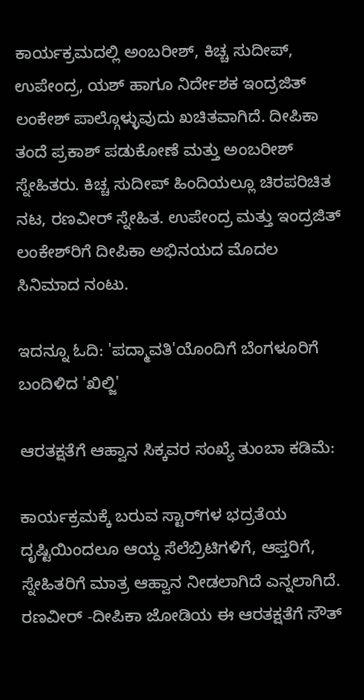ಕಾರ್ಯಕ್ರಮದಲ್ಲಿ ಅಂಬರೀಶ್, ಕಿಚ್ಚ ಸುದೀಪ್, ಉಪೇಂದ್ರ, ಯಶ್ ಹಾಗೂ ನಿರ್ದೇಶಕ ಇಂದ್ರಜಿತ್ ಲಂಕೇಶ್ ಪಾಲ್ಗೊಳ್ಳುವುದು ಖಚಿತವಾಗಿದೆ. ದೀಪಿಕಾ ತಂದೆ ಪ್ರಕಾಶ್ ಪಡುಕೋಣೆ ಮತ್ತು ಅಂಬರೀಶ್ ಸ್ನೇಹಿತರು. ಕಿಚ್ಚ ಸುದೀಪ್ ಹಿಂದಿಯಲ್ಲೂ ಚಿರಪರಿಚಿತ ನಟ, ರಣವೀರ್ ಸ್ನೇಹಿತ. ಉಪೇಂದ್ರ ಮತ್ತು ಇಂದ್ರಜಿತ್ ಲಂಕೇಶ್‌ರಿಗೆ ದೀಪಿಕಾ ಅಭಿನಯದ ಮೊದಲ ಸಿನಿಮಾದ ನಂಟು.

ಇದನ್ನೂ ಓದಿ: 'ಪದ್ಮಾವತಿ'ಯೊಂದಿಗೆ ಬೆಂಗಳೂರಿಗೆ ಬಂದಿಳಿದ 'ಖಿಲ್ಜಿ'

ಆರತಕ್ಷತೆಗೆ ಆಹ್ವಾನ ಸಿಕ್ಕವರ ಸಂಖ್ಯೆ ತುಂಬಾ ಕಡಿಮೆ:

ಕಾರ್ಯಕ್ರಮಕ್ಕೆ ಬರುವ ಸ್ಟಾರ್‌ಗಳ ಭದ್ರತೆಯ ದೃಷ್ಟಿಯಿಂದಲೂ ಆಯ್ದ ಸೆಲೆಬ್ರಿಟಿಗಳಿಗೆ, ಆಪ್ತರಿಗೆ, ಸ್ನೇಹಿತರಿಗೆ ಮಾತ್ರ ಆಹ್ವಾನ ನೀಡಲಾಗಿದೆ ಎನ್ನಲಾಗಿದೆ. ರಣವೀರ್ -ದೀಪಿಕಾ ಜೋಡಿಯ ಈ ಆರತಕ್ಷತೆಗೆ ಸೌತ್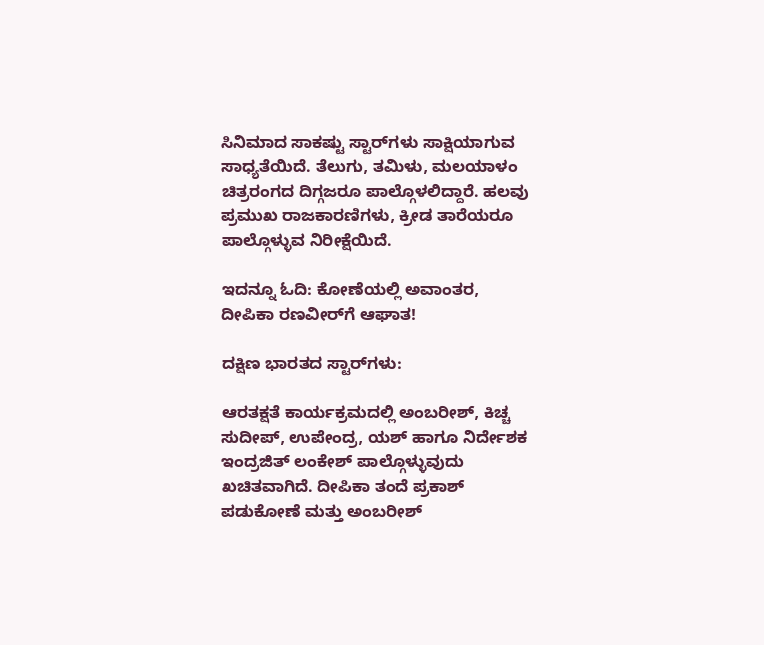ಸಿನಿಮಾದ ಸಾಕಷ್ಟು ಸ್ಟಾರ್‌ಗಳು ಸಾಕ್ಷಿಯಾಗುವ ಸಾಧ್ಯತೆಯಿದೆ. ತೆಲುಗು, ತಮಿಳು, ಮಲಯಾಳಂ ಚಿತ್ರರಂಗದ ದಿಗ್ಗಜರೂ ಪಾಲ್ಗೊಳಲಿದ್ದಾರೆ. ಹಲವು ಪ್ರಮುಖ ರಾಜಕಾರಣಿಗಳು, ಕ್ರೀಡ ತಾರೆಯರೂ ಪಾಲ್ಗೊಳ್ಳುವ ನಿರೀಕ್ಷೆಯಿದೆ.

ಇದನ್ನೂ ಓದಿ: ಕೋಣೆಯಲ್ಲಿ ಅವಾಂತರ, ದೀಪಿಕಾ ರಣವೀರ್‌ಗೆ ಆಘಾತ!

ದಕ್ಷಿಣ ಭಾರತದ ಸ್ಟಾರ್‌ಗಳು:

ಆರತಕ್ಷತೆ ಕಾರ್ಯಕ್ರಮದಲ್ಲಿ ಅಂಬರೀಶ್, ಕಿಚ್ಚ ಸುದೀಪ್, ಉಪೇಂದ್ರ, ಯಶ್ ಹಾಗೂ ನಿರ್ದೇಶಕ ಇಂದ್ರಜಿತ್ ಲಂಕೇಶ್ ಪಾಲ್ಗೊಳ್ಳುವುದು ಖಚಿತವಾಗಿದೆ. ದೀಪಿಕಾ ತಂದೆ ಪ್ರಕಾಶ್ ಪಡುಕೋಣೆ ಮತ್ತು ಅಂಬರೀಶ್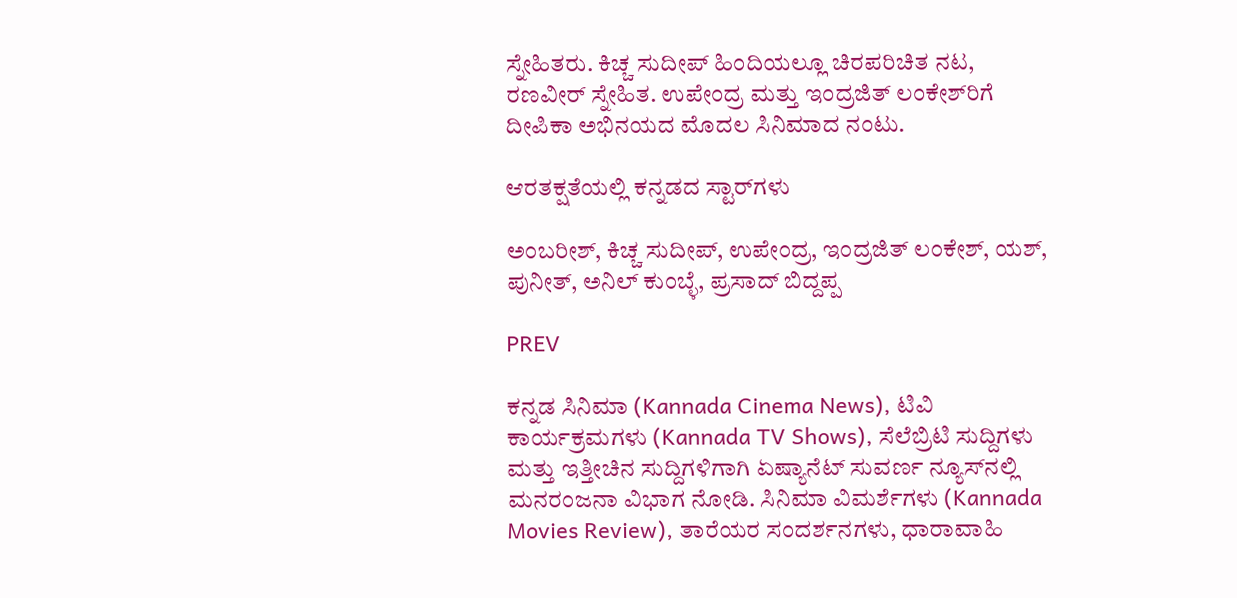ಸ್ನೇಹಿತರು. ಕಿಚ್ಚ ಸುದೀಪ್ ಹಿಂದಿಯಲ್ಲೂ ಚಿರಪರಿಚಿತ ನಟ, ರಣವೀರ್ ಸ್ನೇಹಿತ. ಉಪೇಂದ್ರ ಮತ್ತು ಇಂದ್ರಜಿತ್ ಲಂಕೇಶ್‌ರಿಗೆ ದೀಪಿಕಾ ಅಭಿನಯದ ಮೊದಲ ಸಿನಿಮಾದ ನಂಟು.

ಆರತಕ್ಷತೆಯಲ್ಲಿ ಕನ್ನಡದ ಸ್ಟಾರ್‌ಗಳು

ಅಂಬರೀಶ್, ಕಿಚ್ಚ ಸುದೀಪ್, ಉಪೇಂದ್ರ, ಇಂದ್ರಜಿತ್ ಲಂಕೇಶ್, ಯಶ್, ಪುನೀತ್, ಅನಿಲ್ ಕುಂಬ್ಳೆ, ಪ್ರಸಾದ್ ಬಿದ್ದಪ್ಪ

PREV

ಕನ್ನಡ ಸಿನಿಮಾ (Kannada Cinema News), ಟಿವಿ ಕಾರ್ಯಕ್ರಮಗಳು (Kannada TV Shows), ಸೆಲೆಬ್ರಿಟಿ ಸುದ್ದಿಗಳು ಮತ್ತು ಇತ್ತೀಚಿನ ಸುದ್ದಿಗಳಿಗಾಗಿ ಏಷ್ಯಾನೆಟ್ ಸುವರ್ಣ ನ್ಯೂಸ್‌ನಲ್ಲಿ ಮನರಂಜನಾ ವಿಭಾಗ ನೋಡಿ. ಸಿನಿಮಾ ವಿಮರ್ಶೆಗಳು (Kannada Movies Review), ತಾರೆಯರ ಸಂದರ್ಶನಗಳು, ಧಾರಾವಾಹಿ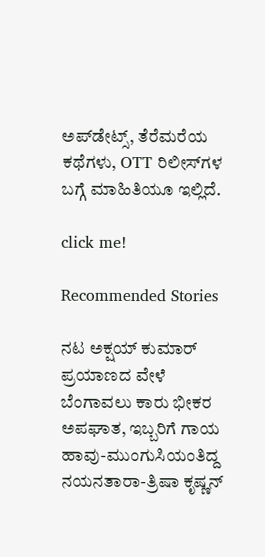ಅಪ್‌ಡೇಟ್ಸ್‌, ತೆರೆಮರೆಯ ಕಥೆಗಳು, OTT ರಿಲೀಸ್‌ಗಳ ಬಗ್ಗೆ ಮಾಹಿತಿಯೂ ಇಲ್ಲಿದೆ.

click me!

Recommended Stories

ನಟ ಅಕ್ಷಯ್ ಕುಮಾರ್ ಪ್ರಯಾಣದ ವೇಳೆ ಬೆಂಗಾವಲು ಕಾರು ಭೀಕರ ಅಪಘಾತ, ಇಬ್ಬರಿಗೆ ಗಾಯ
ಹಾವು-ಮುಂಗುಸಿಯಂತಿದ್ದ ನಯನತಾರಾ-ತ್ರಿಷಾ ಕೃಷ್ಣನ್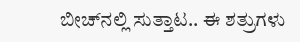ಬೀಚ್‌ನಲ್ಲಿ ಸುತ್ತಾಟ.. ಈ ಶತ್ರುಗಳು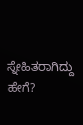ಸ್ನೇಹಿತರಾಗಿದ್ದು ಹೇಗೆ?